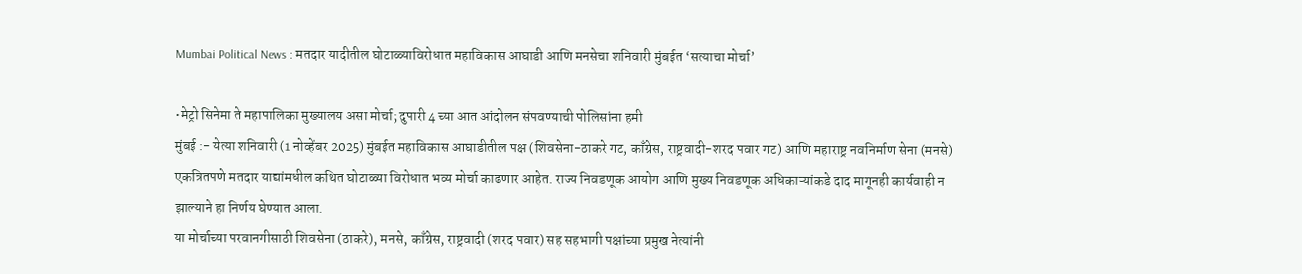Mumbai Political News : मतदार यादीतील घोटाळ्याविरोधात महाविकास आघाडी आणि मनसेचा शनिवारी मुंबईत ‘सत्याचा मोर्चा’

•मेट्रो सिनेमा ते महापालिका मुख्यालय असा मोर्चा; दुपारी 4 च्या आत आंदोलन संपवण्याची पोलिसांना हमी
मुंबई :- येत्या शनिवारी (1 नोव्हेंबर 2025) मुंबईत महाविकास आघाडीतील पक्ष (शिवसेना-ठाकरे गट, काँग्रेस, राष्ट्रवादी-शरद पवार गट) आणि महाराष्ट्र नवनिर्माण सेना (मनसे) एकत्रितपणे मतदार याद्यांमधील कथित घोटाळ्या विरोधात भव्य मोर्चा काढणार आहेत. राज्य निवडणूक आयोग आणि मुख्य निवडणूक अधिकाऱ्यांकडे दाद मागूनही कार्यवाही न झाल्याने हा निर्णय घेण्यात आला.
या मोर्चाच्या परवानगीसाठी शिवसेना (ठाकरे), मनसे, काँग्रेस, राष्ट्रवादी (शरद पवार) सह सहभागी पक्षांच्या प्रमुख नेत्यांनी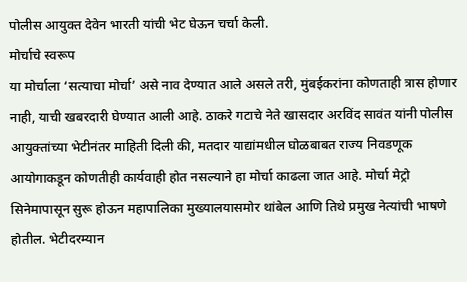पोलीस आयुक्त देवेन भारती यांची भेट घेऊन चर्चा केली.
मोर्चाचे स्वरूप
या मोर्चाला ‘सत्याचा मोर्चा’ असे नाव देण्यात आले असले तरी, मुंबईकरांना कोणताही त्रास होणार नाही, याची खबरदारी घेण्यात आली आहे. ठाकरे गटाचे नेते खासदार अरविंद सावंत यांनी पोलीस आयुक्तांच्या भेटीनंतर माहिती दिली की, मतदार याद्यांमधील घोळबाबत राज्य निवडणूक आयोगाकडून कोणतीही कार्यवाही होत नसल्याने हा मोर्चा काढला जात आहे. मोर्चा मेट्रो सिनेमापासून सुरू होऊन महापालिका मुख्यालयासमोर थांबेल आणि तिथे प्रमुख नेत्यांची भाषणे होतील. भेटीदरम्यान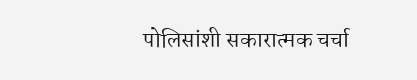पोलिसांशी सकारात्मक चर्चा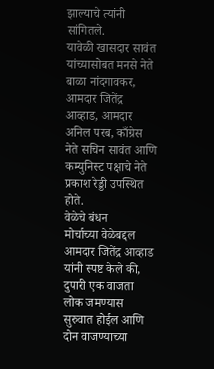झाल्याचे त्यांनी सांगितले.
यावेळी खासदार सावंत यांच्यासोबत मनसे नेते बाळा नांदगावकर, आमदार जितेंद्र आव्हाड, आमदार अनिल परब, काँग्रेस नेते सचिन सावंत आणि कम्युनिस्ट पक्षाचे नेते प्रकाश रेड्डी उपस्थित होते.
वेळेचे बंधन
मोर्चाच्या वेळेबद्दल आमदार जितेंद्र आव्हाड यांनी स्पष्ट केले की, दुपारी एक वाजता लोक जमण्यास सुरुवात होईल आणि दोन वाजण्याच्या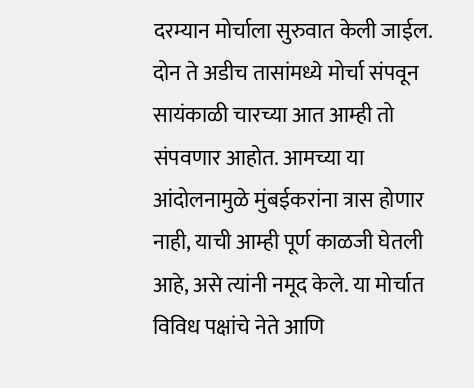दरम्यान मोर्चाला सुरुवात केली जाईल. दोन ते अडीच तासांमध्ये मोर्चा संपवून सायंकाळी चारच्या आत आम्ही तो संपवणार आहोत. आमच्या या आंदोलनामुळे मुंबईकरांना त्रास होणार नाही, याची आम्ही पूर्ण काळजी घेतली आहे, असे त्यांनी नमूद केले. या मोर्चात विविध पक्षांचे नेते आणि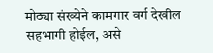मोठ्या संख्येने कामगार वर्ग देखील सहभागी होईल, असे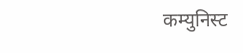कम्युनिस्ट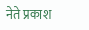नेते प्रकाश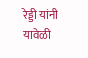रेड्डी यांनी यावेळी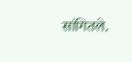सांगितले.